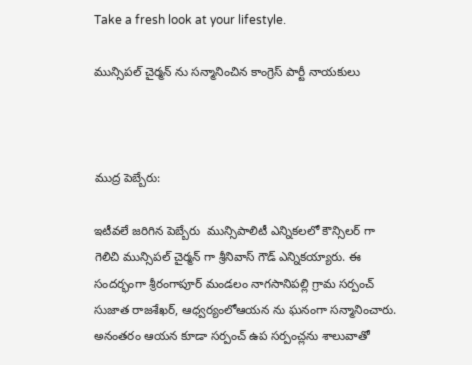Take a fresh look at your lifestyle.

మున్సిపల్ చైర్మన్ ను సన్మానించిన కాంగ్రెస్ పార్టీ నాయకులు



ముద్ర పెబ్బేరు:

ఇటీవలే జరిగిన పెబ్బేరు  మున్సిపాలిటీ ఎన్నికలలో కౌన్సిలర్ గా గెలిచి మున్సిపల్ చైర్మన్ గా శ్రీనివాస్ గౌడ్ ఎన్నికయ్యారు. ఈ సందర్భంగా శ్రీరంగాపూర్ మండలం నాగసానిపల్లి గ్రామ సర్పంచ్ సుజాత రాజశేఖర్, ఆధ్వర్యంలోఆయన ను ఘనంగా సన్మానించారు. అనంతరం ఆయన కూడా సర్పంచ్ ఉప సర్పంచ్లను శాలువాతో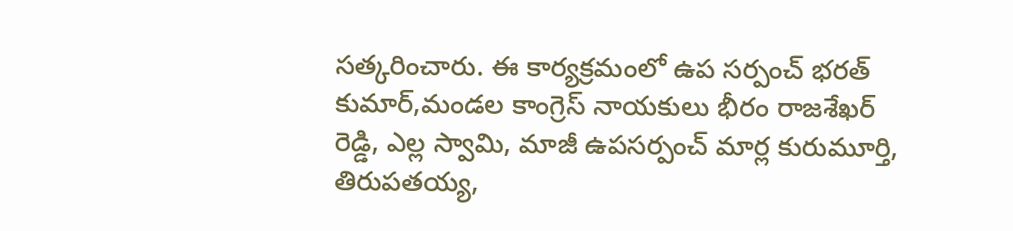సత్కరించారు. ఈ కార్యక్రమంలో ఉప సర్పంచ్ భరత్ కుమార్,మండల కాంగ్రెస్ నాయకులు భీరం రాజశేఖర్ రెడ్డి, ఎల్ల స్వామి, మాజీ ఉపసర్పంచ్ మార్ల కురుమూర్తి, తిరుపతయ్య,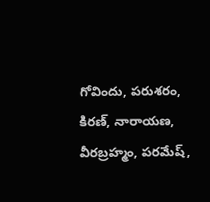గోవిందు, పరుశరం, కిరణ్, నారాయణ, వీరబ్రహ్మం, పరమేష్,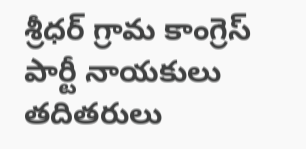శ్రీధర్ గ్రామ కాంగ్రెస్ పార్టీ నాయకులు తదితరులు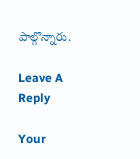పాల్గొన్నారు.

Leave A Reply

Your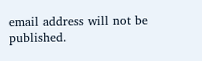email address will not be published.